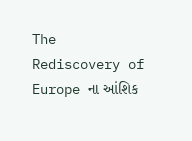The
Rediscovery of Europe ના આંશિક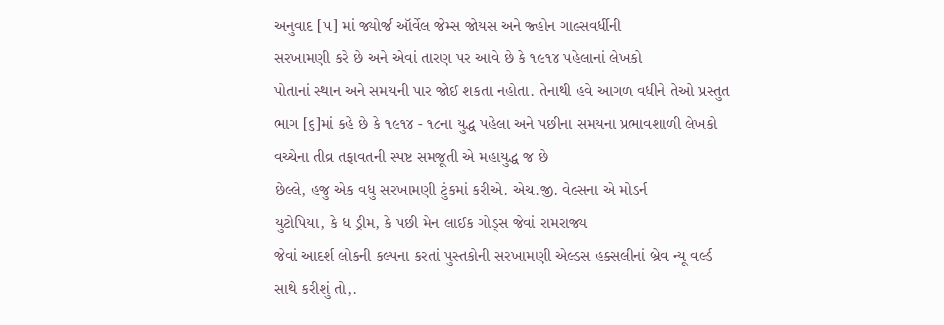અનુવાદ [૫] માં જ્યોર્જ ઑર્વેલ જેમ્સ જોયસ અને જ્હોન ગાલ્સવર્ધીની
સરખામણી કરે છે અને એવાં તારણ પર આવે છે કે ૧૯૧૪ પહેલાનાં લેખકો
પોતાનાં સ્થાન અને સમયની પાર જોઈ શકતા નહોતા. તેનાથી હવે આગળ વધીને તેઓ પ્રસ્તુત
ભાગ [૬]માં કહે છે કે ૧૯૧૪ - ૧૮ના યુદ્ધ પહેલા અને પછીના સમયના પ્રભાવશાળી લેખકો
વચ્ચેના તીવ્ર તફાવતની સ્પષ્ટ સમજૂતી એ મહાયુદ્ધ જ છે
છેલ્લે, હજુ એક વધુ સરખામણી ટુંકમાં કરીએ. એચ.જી. વેલ્સના એ મોડર્ન
યુટોપિયા, કે ધ ડ્રીમ, કે પછી મેન લાઈક ગોડ્સ જેવાં રામરાજ્ય
જેવાં આદર્શ લોકની કલ્પના કરતાં પુસ્તકોની સરખામણી એલ્ડસ હક્સલીનાં બ્રેવ ન્યૂ વર્લ્ડ
સાથે કરીશું તો,.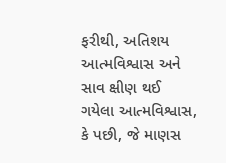ફરીથી, અતિશય આત્મવિશ્વાસ અને સાવ ક્ષીણ થઈ
ગયેલા આત્મવિશ્વાસ, કે પછી, જે માણસ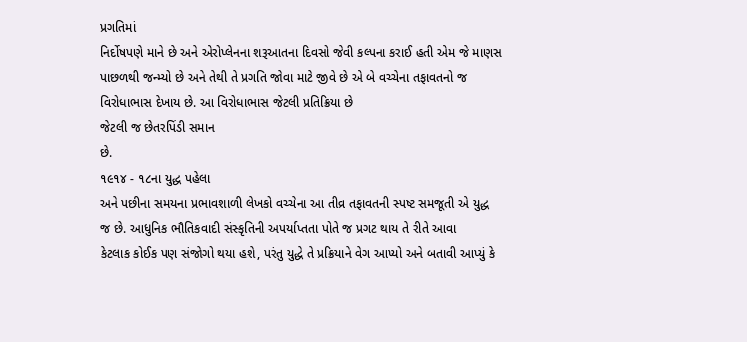પ્રગતિમાં
નિર્દોષપણે માને છે અને એરોપ્લેનના શરૂઆતના દિવસો જેવી કલ્પના કરાઈ હતી એમ જે માણસ
પાછળથી જન્મ્યો છે અને તેથી તે પ્રગતિ જોવા માટે જીવે છે એ બે વચ્ચેના તફાવતનો જ
વિરોધાભાસ દેખાય છે. આ વિરોધાભાસ જેટલી પ્રતિક્રિયા છે
જેટલી જ છેતરપિંડી સમાન
છે.
૧૯૧૪ - ૧૮ના યુદ્ધ પહેલા
અને પછીના સમયના પ્રભાવશાળી લેખકો વચ્ચેના આ તીવ્ર તફાવતની સ્પષ્ટ સમજૂતી એ યુદ્ધ
જ છે. આધુનિક ભૌતિકવાદી સંસ્કૃતિની અપર્યાપ્તતા પોતે જ પ્રગટ થાય તે રીતે આવા
કેટલાક કોઈક પણ સંજોગો થયા હશે, પરંતુ યુદ્ધે તે પ્રક્રિયાને વેગ આપ્યો અને બતાવી આપ્યું કે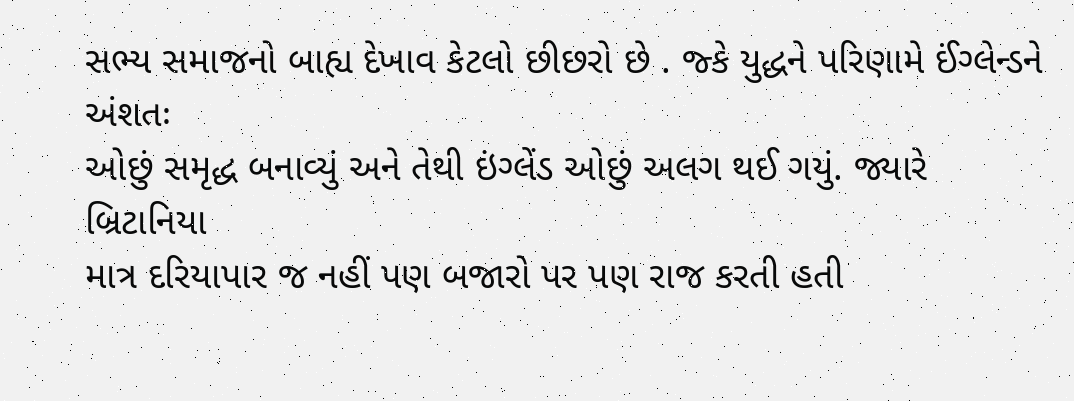સભ્ય સમાજનો બાહ્ય દેખાવ કેટલો છીછરો છે . જ્કે યુદ્ધને પરિણામે ઈંગ્લેન્ડને અંશતઃ
ઓછું સમૃદ્ધ બનાવ્યું અને તેથી ઇંગ્લેંડ ઓછું અલગ થઈ ગયું. જ્યારે બ્રિટાનિયા
માત્ર દરિયાપાર જ નહીં પણ બજારો પર પણ રાજ કરતી હતી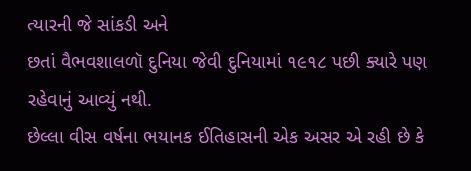ત્યારની જે સાંકડી અને
છતાં વૈભવશાલળૉ દુનિયા જેવી દુનિયામાં ૧૯૧૮ પછી ક્યારે પણ રહેવાનું આવ્યું નથી.
છેલ્લા વીસ વર્ષના ભયાનક ઈતિહાસની એક અસર એ રહી છે કે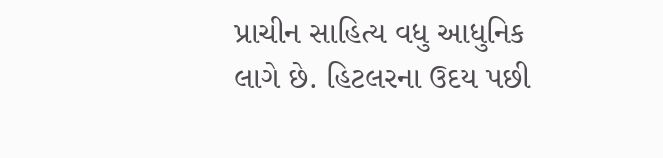પ્રાચીન સાહિત્ય વધુ આધુનિક
લાગે છે. હિટલરના ઉદય પછી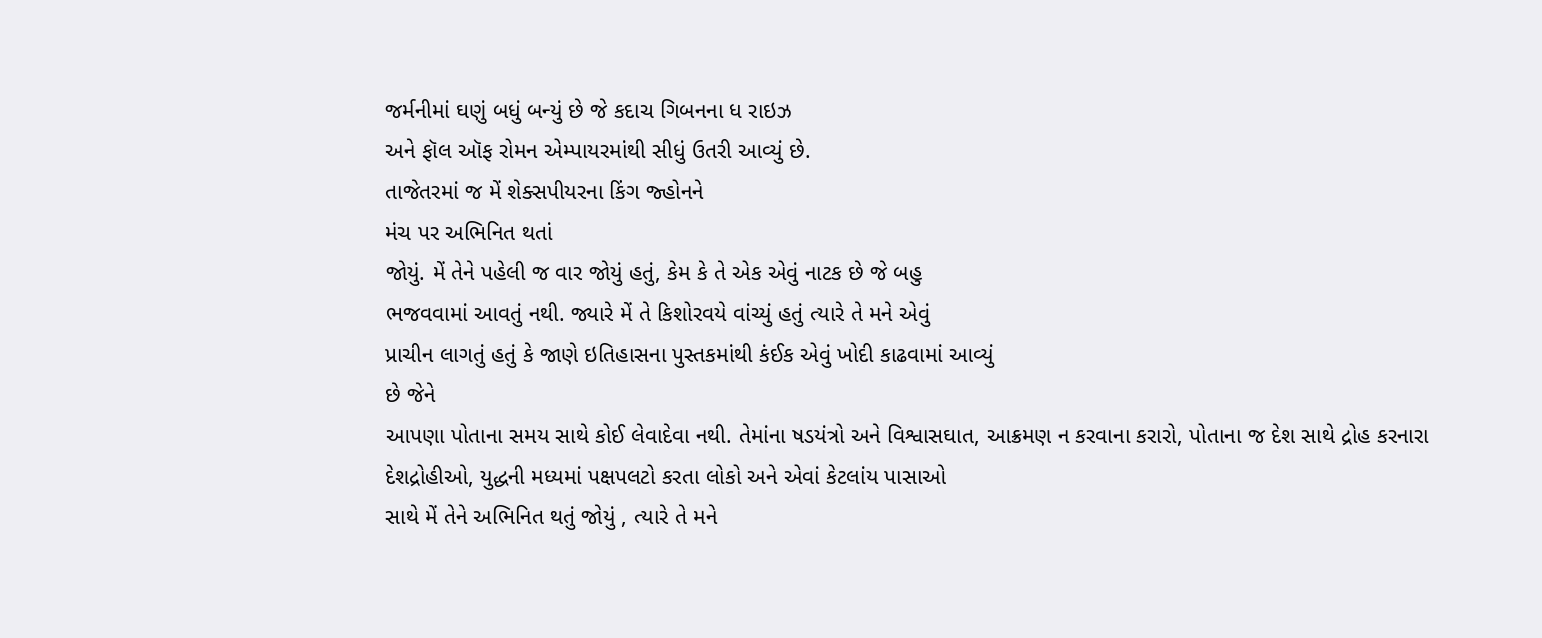જર્મનીમાં ઘણું બધું બન્યું છે જે કદાચ ગિબનના ધ રાઇઝ
અને ફૉલ ઑફ રોમન એમ્પાયરમાંથી સીધું ઉતરી આવ્યું છે.
તાજેતરમાં જ મેં શેક્સપીયરના કિંગ જ્હોનને
મંચ પર અભિનિત થતાં
જોયું. મેં તેને પહેલી જ વાર જોયું હતું, કેમ કે તે એક એવું નાટક છે જે બહુ
ભજવવામાં આવતું નથી. જ્યારે મેં તે કિશોરવયે વાંચ્યું હતું ત્યારે તે મને એવું
પ્રાચીન લાગતું હતું કે જાણે ઇતિહાસના પુસ્તકમાંથી કંઈક એવું ખોદી કાઢવામાં આવ્યું
છે જેને
આપણા પોતાના સમય સાથે કોઈ લેવાદેવા નથી. તેમાંના ષડયંત્રો અને વિશ્વાસઘાત, આક્રમણ ન કરવાના કરારો, પોતાના જ દેશ સાથે દ્રોહ કરનારા
દેશદ્રોહીઓ, યુદ્ધની મધ્યમાં પક્ષપલટો કરતા લોકો અને એવાં કેટલાંય પાસાઓ
સાથે મેં તેને અભિનિત થતું જોયું , ત્યારે તે મને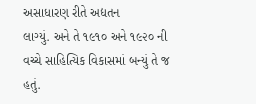અસાધારણ રીતે અદ્યતન
લાગ્યું. અને તે ૧૯૧૦ અને ૧૯૨૦ ની વચ્ચે સાહિત્યિક વિકાસમાં બન્યું તે જ હતું.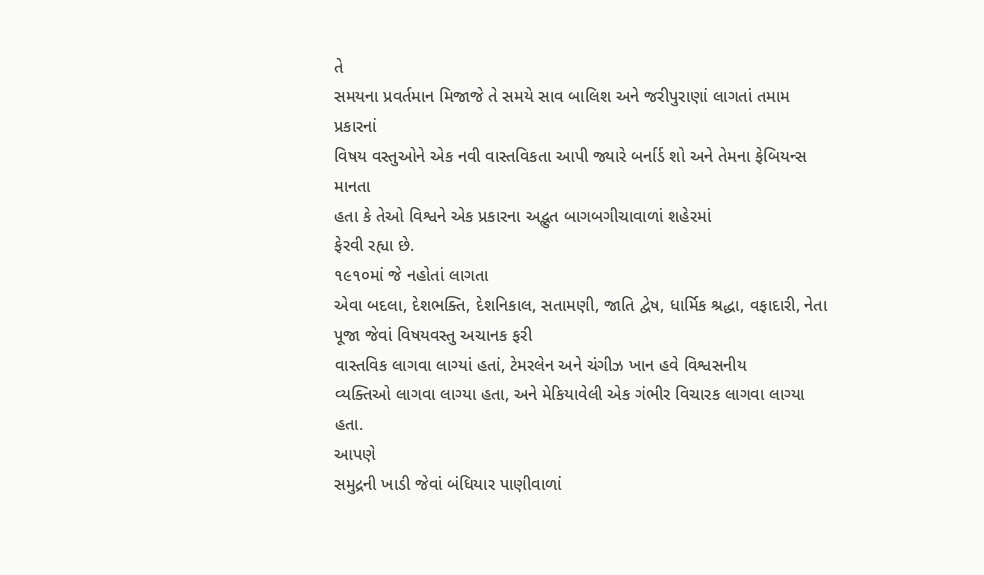તે
સમયના પ્રવર્તમાન મિજાજે તે સમયે સાવ બાલિશ અને જરીપુરાણાં લાગતાં તમામ પ્રકારનાં
વિષય વસ્તુઓને એક નવી વાસ્તવિકતા આપી જ્યારે બર્નાર્ડ શો અને તેમના ફેબિયન્સ માનતા
હતા કે તેઓ વિશ્વને એક પ્રકારના અદ્ભુત બાગબગીચાવાળાં શહેરમાં
ફેરવી રહ્યા છે.
૧૯૧૦માં જે નહોતાં લાગતા
એવા બદલા, દેશભક્તિ, દેશનિકાલ, સતામણી, જાતિ દ્વેષ, ધાર્મિક શ્રદ્ધા, વફાદારી, નેતા પૂજા જેવાં વિષયવસ્તુ અચાનક ફરી
વાસ્તવિક લાગવા લાગ્યાં હતાં, ટેમરલેન અને ચંગીઝ ખાન હવે વિશ્વસનીય
વ્યક્તિઓ લાગવા લાગ્યા હતા, અને મેકિયાવેલી એક ગંભીર વિચારક લાગવા લાગ્યા હતા.
આપણે
સમુદ્રની ખાડી જેવાં બંધિયાર પાણીવાળાં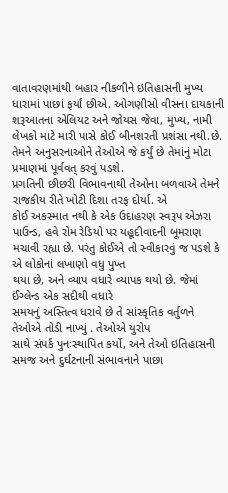વાતાવરણમાંથી બહાર નીકળીને ઇતિહાસની મુખ્ય
ધારામાં પાછાં ફર્યાં છીએ. ઓગણીસો વીસના દાયકાની શરૂઆતના એલિયટ અને જોયસ જેવા, મુખ્ય, નામી લેખકો માટે મારી પાસે કોઈ બીનશરતી પ્રશંસા નથી.છે.
તેમને અનુસરનાઓને તેઓએ જે કર્યું છે તેમાંનું મોટા પ્રમાણમાં પૂર્વવત્ કરવું પડશે.
પ્રગતિની છીછરી વિભાવનાથી તેઓના બળવાએ તેમને રાજકીય રીતે ખોટી દિશા તરફ દોર્યા. એ
કોઈ અકસ્માત નથી કે એક ઉદાહરણ સ્વરૂપ એઝરા પાઉન્ડ, હવે રોમ રેડિયો પર યહૂદીવાદની બૂમરાણ
મચાવી રહ્યા છે. પરંતુ કોઈએ તો સ્વીકારવું જ પડશે કે એ લોકોનાં લખાણો વધુ પુખ્ત
થયા છે, અને વ્યાપ વધારે વ્યાપક થયો છે. જેમાં ઈંગ્લેન્ડ એક સદીથી વધારે
સમયનું અસ્તિત્વ ધરાવે છે તે સાંસ્કૃતિક વર્તુળને તેઓએ તોડી નાખ્યું . તેઓએ યુરોપ
સાથે સંપર્ક પુનઃસ્થાપિત કર્યો, અને તેઓ ઇતિહાસની સમજ અને દુર્ઘટનાની સંભાવનાને પાછા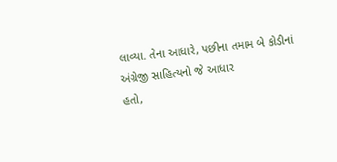લાવ્યા. તેના આધારે, પછીના તમામ બે કોડીનાં અંગ્રેજી સાહિત્યનો જે આધાર
હતો,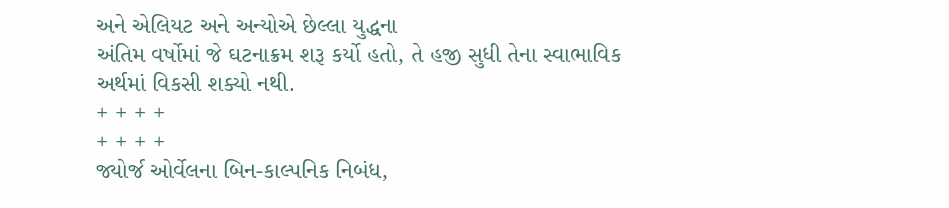અને એલિયટ અને અન્યોએ છેલ્લા યુદ્ધના
અંતિમ વર્ષોમાં જે ઘટનાક્રમ શરૂ કર્યો હતો, તે હજી સુધી તેના સ્વાભાવિક અર્થમાં વિકસી શક્યો નથી.
+ + + +
+ + + +
જ્યોર્જ ઓર્વેલના બિન-કાલ્પનિક નિબંધ,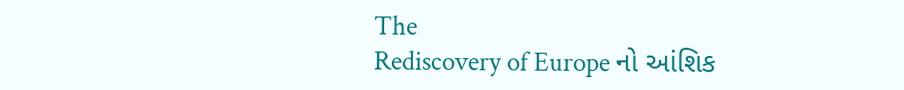The
Rediscovery of Europe નો આંશિક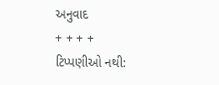અનુવાદ
+ + + +
ટિપ્પણીઓ નથી: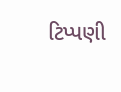ટિપ્પણી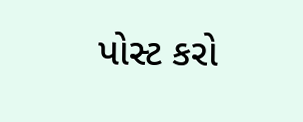પોસ્ટ કરો